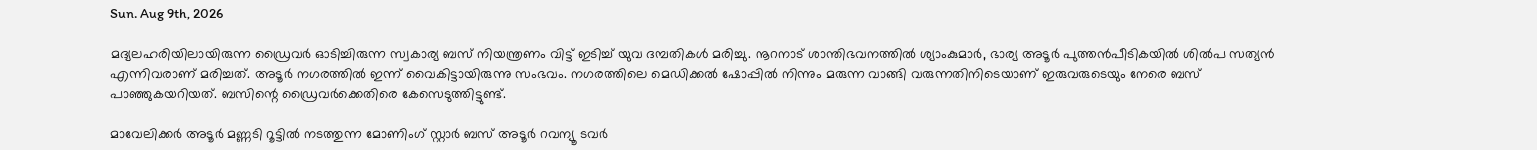Sun. Aug 9th, 2026

മദ്യലഹരിയിലായിരുന്ന ഡ്രൈവർ ഓടിച്ചിരുന്ന സ്വകാര്യ ബസ് നിയന്ത്രണം വിട്ട് ഇടിച്ച്‌ യുവ ദമ്പതികൾ മരിച്ചു. നൂറനാട് ശാന്തിഭവനത്തില്‍ ശ്യാംകുമാര്‍, ഭാര്യ അടൂര്‍ പുത്തന്‍പീടികയില്‍ ശില്‍പ സത്യന്‍ എന്നിവരാണ് മരിച്ചത്. അടൂര്‍ നഗരത്തില്‍ ഇന്ന് വൈകിട്ടായിരുന്നു സംഭവം. നഗരത്തിലെ മെഡിക്കല്‍ ഷോപ്പില്‍ നിന്നും മരുന്ന വാങ്ങി വരുന്നതിനിടെയാണ് ഇരുവരുടെയും നേരെ ബസ് പാഞ്ഞുകയറിയത്. ബസിന്റെ ഡ്രൈവര്‍ക്കെതിരെ കേസെടുത്തിട്ടുണ്ട്.

മാവേലിക്കര്‍ അടൂര്‍ മണ്ണടി റൂട്ടില്‍ നടത്തുന്ന മോണിംഗ് സ്റ്റാര്‍ ബസ് അടൂര്‍ റവന്യൂ ടവര്‍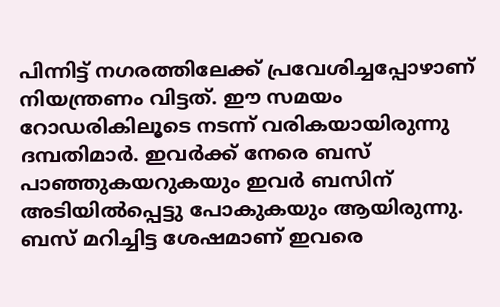പിന്നിട്ട് നഗരത്തിലേക്ക് പ്രവേശിച്ചപ്പോഴാണ് നിയന്ത്രണം വിട്ടത്. ഈ സമയം റോഡരികിലൂടെ നടന്ന് വരികയായിരുന്നു ദമ്പതിമാര്‍. ഇവര്‍ക്ക് നേരെ ബസ് പാഞ്ഞുകയറുകയും ഇവർ ബസിന് അടിയില്‍പ്പെട്ടു പോകുകയും ആയിരുന്നു. ബസ് മറിച്ചിട്ട ശേഷമാണ് ഇവരെ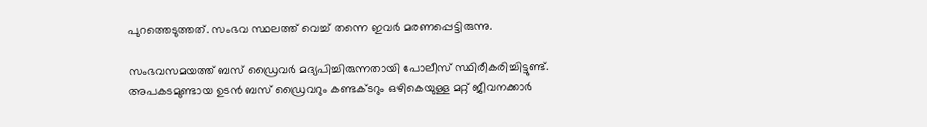പുറത്തെടുത്തത്. സംഭവ സ്ഥലത്ത് വെച്ച് തന്നെ ഇവർ മരണപ്പെട്ടിരുന്നു‍.

സംഭവസമയത്ത് ബസ് ഡ്രൈവര്‍ മദ്യപിച്ചിരുന്നതായി പോലീസ് സ്ഥിരീകരിച്ചിട്ടുണ്ട്. അപകടമുണ്ടായ ഉടന്‍ ബസ് ഡ്രൈവറും കണ്ടക്ടറും ഒഴികെയുള്ള മറ്റ് ജീവനക്കാര്‍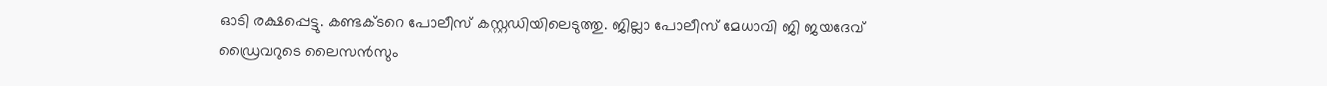ഓടി രക്ഷപ്പെട്ടു. കണ്ടക്ടറെ പോലീസ് കസ്റ്റഡിയിലെടുത്തു. ജില്ലാ പോലീസ് മേധാവി ജി ജയദേവ് ഡ്രൈവറുടെ ലൈസന്‍സും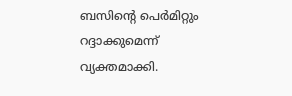ബസിന്റെ പെര്‍മിറ്റും റദ്ദാക്കുമെന്ന് വ്യക്തമാക്കി.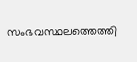സംഭവസ്ഥലത്തെത്തി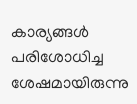കാര്യങ്ങള്‍ പരിശോധിച്ച ശേഷമായിരുന്നു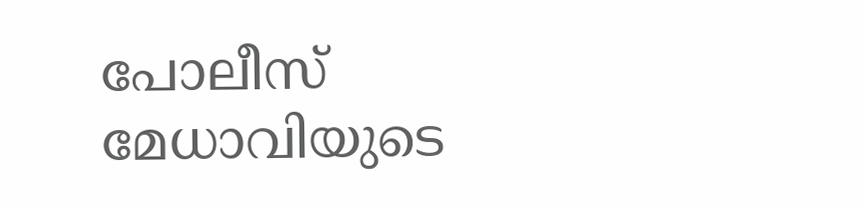പോലീസ് മേധാവിയുടെ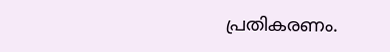പ്രതികരണം.